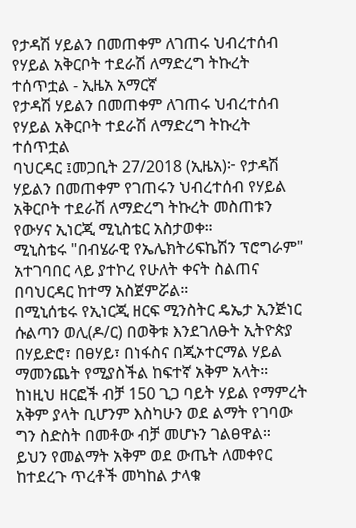የታዳሽ ሃይልን በመጠቀም ለገጠሩ ህብረተሰብ የሃይል አቅርቦት ተደራሽ ለማድረግ ትኩረት ተሰጥቷል - ኢዜአ አማርኛ
የታዳሽ ሃይልን በመጠቀም ለገጠሩ ህብረተሰብ የሃይል አቅርቦት ተደራሽ ለማድረግ ትኩረት ተሰጥቷል
ባህርዳር ፤መጋቢት 27/2018 (ኢዜአ)፦ የታዳሽ ሃይልን በመጠቀም የገጠሩን ህብረተሰብ የሃይል አቅርቦት ተደራሽ ለማድረግ ትኩረት መስጠቱን የውሃና ኢነርጂ ሚኒስቴር አስታወቀ።
ሚኒስቴሩ "በብሄራዊ የኤሌክትሪፍኬሽን ፕሮግራም" አተገባበር ላይ ያተኮረ የሁለት ቀናት ስልጠና በባህርዳር ከተማ አስጀምሯል።
በሚኒሰቴሩ የኢነርጂ ዘርፍ ሚንስትር ዴኤታ ኢንጅነር ሱልጣን ወሊ(ዶ/ር) በወቅቱ እንደገለፁት ኢትዮጵያ በሃይድሮ፣ በፀሃይ፣ በነፋስና በጂኦተርማል ሃይል ማመንጨት የሚያስችል ከፍተኛ አቅም አላት።
ከነዚህ ዘርፎች ብቻ 150 ጊጋ ባይት ሃይል የማምረት አቅም ያላት ቢሆንም እስካሁን ወደ ልማት የገባው ግን ስድስት በመቶው ብቻ መሆኑን ገልፀዋል።
ይህን የመልማት አቅም ወደ ውጤት ለመቀየር ከተደረጉ ጥረቶች መካከል ታላቁ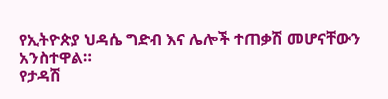የኢትዮጵያ ህዳሴ ግድብ እና ሌሎች ተጠቃሽ መሆናቸውን አንስተዋል።
የታዳሽ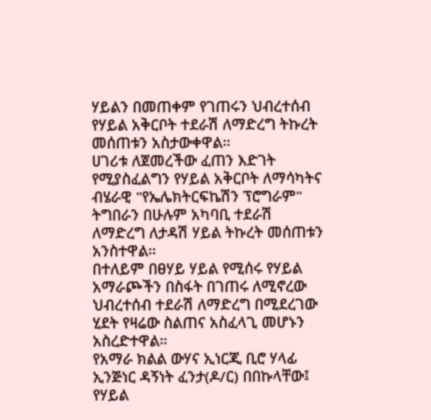ሃይልን በመጠቀም የገጠሩን ህብረተሰብ የሃይል አቅርቦት ተደራሽ ለማድረግ ትኩረት መሰጠቱን አስታውቀዋል።
ሀገሪቱ ለጀመረችው ፈጠን እድገት የሚያስፈልግን የሃይል አቅርቦት ለማሳካትና ብሄራዊ "የኤሌክትርፍኬሽን ፕሮግራም" ትግበራን በሁሉም አካባቢ ተደራሽ ለማድረግ ለታዳሽ ሃይል ትኩረት መሰጠቱን አንስተዋል።
በተለይም በፀሃይ ሃይል የሚሰሩ የሃይል አማራጮችን በስፋት በገጠሩ ለሚኖረው ህብረተሰብ ተደራሽ ለማድረግ በሚደረገው ሂደት የዛሬው ስልጠና አስፈላጊ መሆኑን አስረድተዋል።
የአማራ ክልል ውሃና ኢነርጂ ቢሮ ሃላፊ ኢንጅነር ዳኝነት ፈንታ(ዶ/ር) በበኩላቸው፤ የሃይል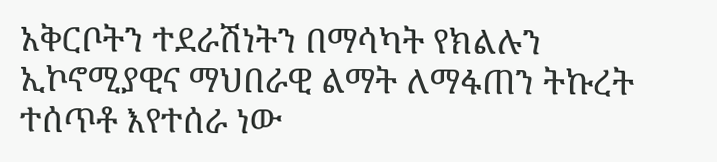አቅርቦትን ተደራሽነትን በማሳካት የክልሉን ኢኮኖሚያዊና ማህበራዊ ልማት ለማፋጠን ትኩረት ተሰጥቶ እየተሰራ ነው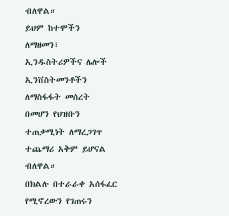ብለዋል።
ይህም ከተሞችን ለማዘመን፣ ኢንዱስትሪዎችና ሌሎች ኢንቨስትመንቶችን ለማስፋፋት መሰረት በመሆን የህዝቡን ተጠቃሚነት ለማረጋገጥ ተጨማሪ አቅም ይሆናል ብለዋል።
በክልሉ በተራራቀ አሰፋፈር የሚኖረውን የገጠሩን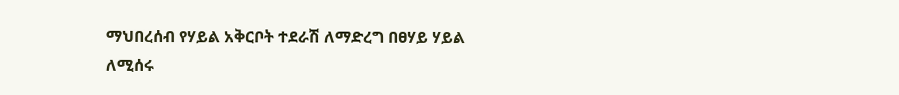ማህበረሰብ የሃይል አቅርቦት ተደራሽ ለማድረግ በፀሃይ ሃይል ለሚሰሩ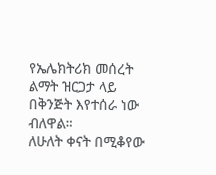የኤሌክትሪክ መሰረት ልማት ዝርጋታ ላይ በቅንጅት እየተሰራ ነው ብለዋል።
ለሁለት ቀናት በሚቆየው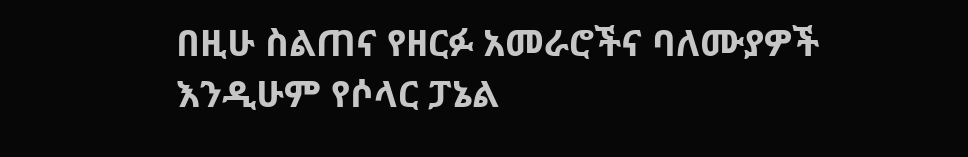በዚሁ ስልጠና የዘርፉ አመራሮችና ባለሙያዎች እንዲሁም የሶላር ፓኔል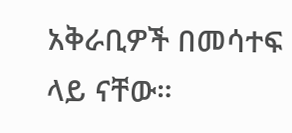አቅራቢዎች በመሳተፍ ላይ ናቸው።